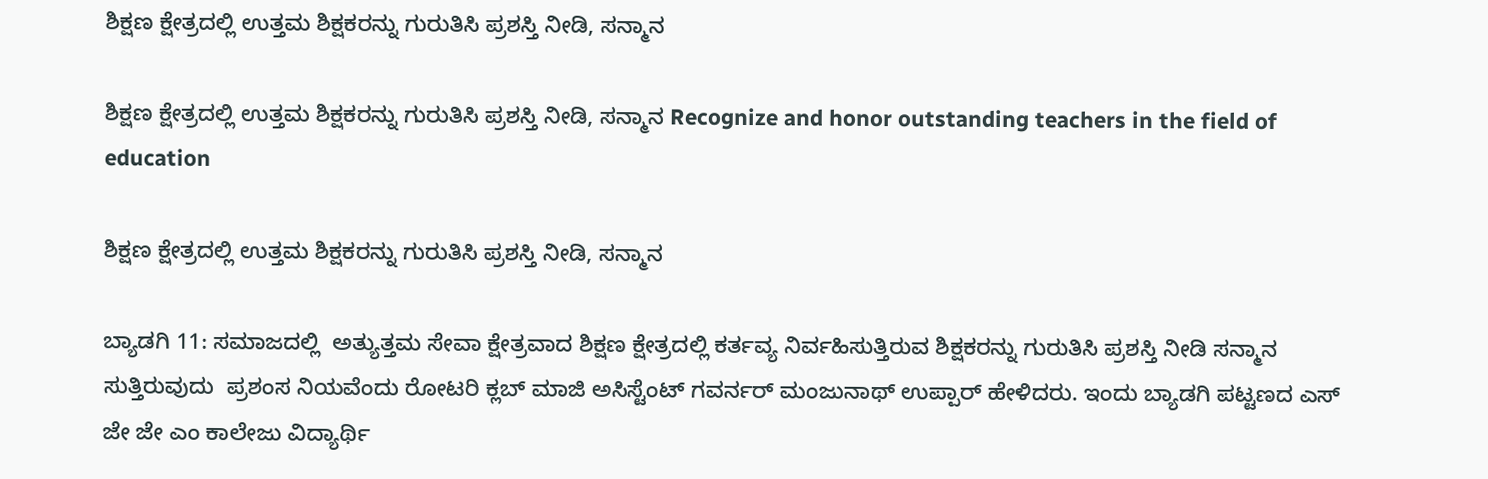ಶಿಕ್ಷಣ ಕ್ಷೇತ್ರದಲ್ಲಿ ಉತ್ತಮ ಶಿಕ್ಷಕರನ್ನು ಗುರುತಿಸಿ ಪ್ರಶಸ್ತಿ ನೀಡಿ, ಸನ್ಮಾನ

ಶಿಕ್ಷಣ ಕ್ಷೇತ್ರದಲ್ಲಿ ಉತ್ತಮ ಶಿಕ್ಷಕರನ್ನು ಗುರುತಿಸಿ ಪ್ರಶಸ್ತಿ ನೀಡಿ, ಸನ್ಮಾನ Recognize and honor outstanding teachers in the field of education

ಶಿಕ್ಷಣ ಕ್ಷೇತ್ರದಲ್ಲಿ ಉತ್ತಮ ಶಿಕ್ಷಕರನ್ನು ಗುರುತಿಸಿ ಪ್ರಶಸ್ತಿ ನೀಡಿ, ಸನ್ಮಾನ

ಬ್ಯಾಡಗಿ 11: ಸಮಾಜದಲ್ಲಿ  ಅತ್ಯುತ್ತಮ ಸೇವಾ ಕ್ಷೇತ್ರವಾದ ಶಿಕ್ಷಣ ಕ್ಷೇತ್ರದಲ್ಲಿ ಕರ್ತವ್ಯ ನಿರ್ವಹಿಸುತ್ತಿರುವ ಶಿಕ್ಷಕರನ್ನು ಗುರುತಿಸಿ ಪ್ರಶಸ್ತಿ ನೀಡಿ ಸನ್ಮಾನ ಸುತ್ತಿರುವುದು  ಪ್ರಶಂಸ ನಿಯವೆಂದು ರೋಟರಿ ಕ್ಲಬ್ ಮಾಜಿ ಅಸಿಸ್ಟೆಂಟ್ ಗವರ್ನರ್ ಮಂಜುನಾಥ್ ಉಪ್ಪಾರ್ ಹೇಳಿದರು. ಇಂದು ಬ್ಯಾಡಗಿ ಪಟ್ಟಣದ ಎಸ್ ಜೇ ಜೇ ಎಂ ಕಾಲೇಜು ವಿದ್ಯಾರ್ಥಿ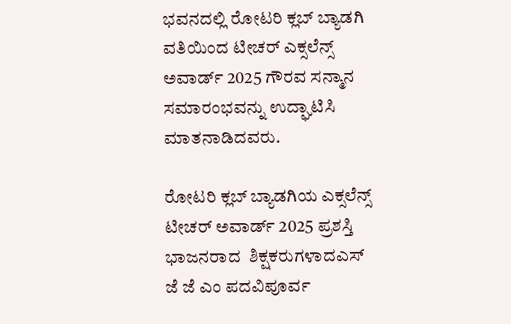ಭವನದಲ್ಲಿ ರೋಟರಿ ಕ್ಲಬ್ ಬ್ಯಾಡಗಿ ವತಿಯಿಂದ ಟೀಚರ್ ಎಕ್ಸಲೆನ್ಸ್‌ ಅವಾರ್ಡ್‌ 2025 ಗೌರವ ಸನ್ಮಾನ ಸಮಾರಂಭವನ್ನು ಉದ್ಘಾಟಿಸಿ ಮಾತನಾಡಿದವರು.

ರೋಟರಿ ಕ್ಲಬ್ ಬ್ಯಾಡಗಿಯ ಎಕ್ಸಲೆನ್ಸ್‌ ಟೀಚರ್ ಅವಾರ್ಡ್‌ 2025 ಪ್ರಶಸ್ತಿ  ಭಾಜನರಾದ  ಶಿಕ್ಷಕರುಗಳಾದಎಸ್ ಜೆ ಜೆ ಎಂ ಪದವಿಪೂರ್ವ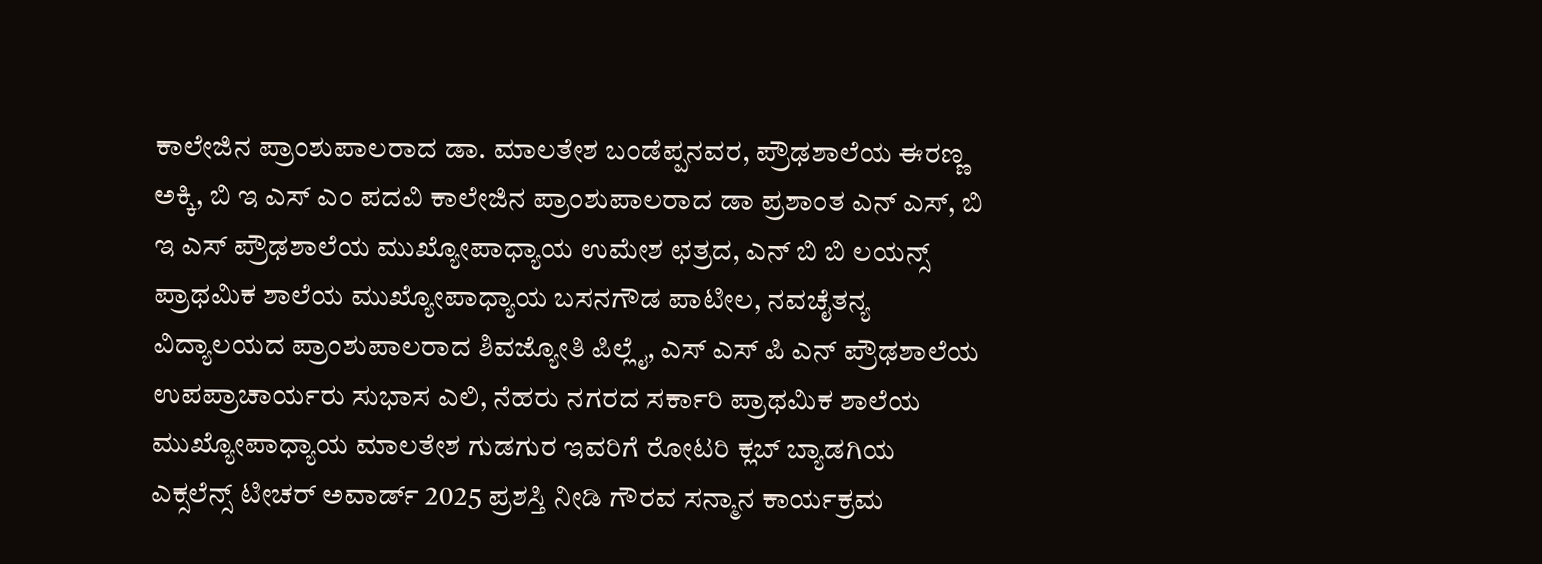ಕಾಲೇಜಿನ ಪ್ರಾಂಶುಪಾಲರಾದ ಡಾ. ಮಾಲತೇಶ ಬಂಡೆಪ್ಪನವರ, ಪ್ರೌಢಶಾಲೆಯ ಈರಣ್ಣ ಅಕ್ಕಿ, ಬಿ ಇ ಎಸ್ ಎಂ ಪದವಿ ಕಾಲೇಜಿನ ಪ್ರಾಂಶುಪಾಲರಾದ ಡಾ ಪ್ರಶಾಂತ ಎನ್ ಎಸ್, ಬಿ ಇ ಎಸ್ ಪ್ರೌಢಶಾಲೆಯ ಮುಖ್ಯೋಪಾಧ್ಯಾಯ ಉಮೇಶ ಛತ್ರದ, ಎನ್ ಬಿ ಬಿ ಲಯನ್ಸ್‌ ಪ್ರಾಥಮಿಕ ಶಾಲೆಯ ಮುಖ್ಯೋಪಾಧ್ಯಾಯ ಬಸನಗೌಡ ಪಾಟೀಲ, ನವಚೈತನ್ಯ ವಿದ್ಯಾಲಯದ ಪ್ರಾಂಶುಪಾಲರಾದ ಶಿವಜ್ಯೋತಿ ಪಿಲ್ಲೈ, ಎಸ್ ಎಸ್ ಪಿ ಎನ್ ಪ್ರೌಢಶಾಲೆಯ ಉಪಪ್ರಾಚಾರ್ಯರು ಸುಭಾಸ ಎಲಿ, ನೆಹರು ನಗರದ ಸರ್ಕಾರಿ ಪ್ರಾಥಮಿಕ ಶಾಲೆಯ ಮುಖ್ಯೋಪಾಧ್ಯಾಯ ಮಾಲತೇಶ ಗುಡಗುರ ಇವರಿಗೆ ರೋಟರಿ ಕ್ಲಬ್ ಬ್ಯಾಡಗಿಯ ಎಕ್ಸಲೆನ್ಸ್‌ ಟೀಚರ್ ಅವಾರ್ಡ್‌ 2025 ಪ್ರಶಸ್ತಿ ನೀಡಿ ಗೌರವ ಸನ್ಮಾನ ಕಾರ್ಯಕ್ರಮ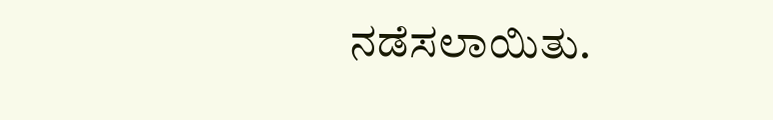ನಡೆಸಲಾಯಿತು.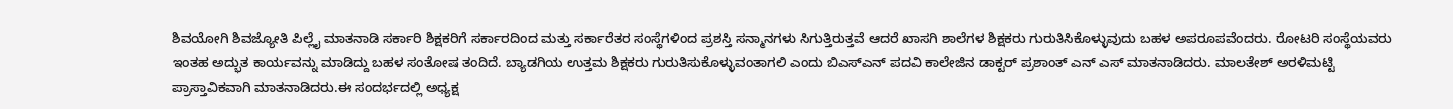ಶಿವಯೋಗಿ ಶಿವಜ್ಯೋತಿ ಪಿಲ್ಲೈ ಮಾತನಾಡಿ ಸರ್ಕಾರಿ ಶಿಕ್ಷಕರಿಗೆ ಸರ್ಕಾರದಿಂದ ಮತ್ತು ಸರ್ಕಾರೆತರ ಸಂಸ್ಥೆಗಳಿಂದ ಪ್ರಶಸ್ತಿ ಸನ್ಮಾನಗಳು ಸಿಗುತ್ತಿರುತ್ತವೆ ಆದರೆ ಖಾಸಗಿ ಶಾಲೆಗಳ ಶಿಕ್ಷಕರು ಗುರುತಿಸಿಕೊಳ್ಳುವುದು ಬಹಳ ಅಪರೂಪವೆಂದರು. ರೋಟರಿ ಸಂಸ್ಥೆಯವರು ಇಂತಹ ಅದ್ಭುತ ಕಾರ್ಯವನ್ನು ಮಾಡಿದ್ದು ಬಹಳ ಸಂತೋಷ ತಂದಿದೆ. ಬ್ಯಾಡಗಿಯ ಉತ್ತಮ ಶಿಕ್ಷಕರು ಗುರುತಿಸುಕೊಳ್ಳುವಂತಾಗಲಿ ಎಂದು ಬಿಎಸ್‌ಎನ್ ಪದವಿ ಕಾಲೇಜಿನ ಡಾಕ್ಟರ್ ಪ್ರಶಾಂತ್ ಎನ್ ಎಸ್ ಮಾತನಾಡಿದರು. ಮಾಲತೇಶ್ ಅರಳಿಮಟ್ಟಿ ಪ್ರಾಸ್ತಾವಿಕವಾಗಿ ಮಾತನಾಡಿದರು.ಈ ಸಂದರ್ಭದಲ್ಲಿ ಅಧ್ಯಕ್ಷ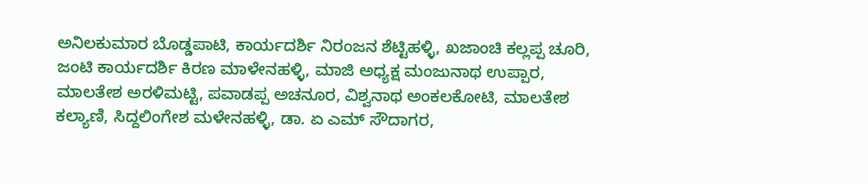ಅನಿಲಕುಮಾರ ಬೊಡ್ಡಪಾಟಿ, ಕಾರ್ಯದರ್ಶಿ ನಿರಂಜನ ಶೆಟ್ಟಿಹಳ್ಳಿ, ಖಜಾಂಚಿ ಕಲ್ಲಪ್ಪ ಚೂರಿ, ಜಂಟಿ ಕಾರ್ಯದರ್ಶಿ ಕಿರಣ ಮಾಳೇನಹಳ್ಳಿ, ಮಾಜಿ ಅಧ್ಯಕ್ಷ ಮಂಜುನಾಥ ಉಪ್ಪಾರ, ಮಾಲತೇಶ ಅರಳಿಮಟ್ಟಿ, ಪವಾಡಪ್ಪ ಅಚನೂರ, ವಿಶ್ವನಾಥ ಅಂಕಲಕೋಟಿ, ಮಾಲತೇಶ ಕಲ್ಯಾಣಿ, ಸಿದ್ದಲಿಂಗೇಶ ಮಳೇನಹಳ್ಳಿ, ಡಾ. ಏ ಎಮ್ ಸೌದಾಗರ,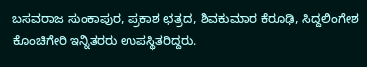ಬಸವರಾಜ ಸುಂಕಾಪುರ, ಪ್ರಕಾಶ ಛತ್ರದ, ಶಿವಕುಮಾರ ಕೆರೂಢಿ, ಸಿದ್ದಲಿಂಗೇಶ ಕೊಂಚಿಗೇರಿ ಇನ್ನಿತರರು ಉಪಸ್ಥಿತರಿದ್ದರು.